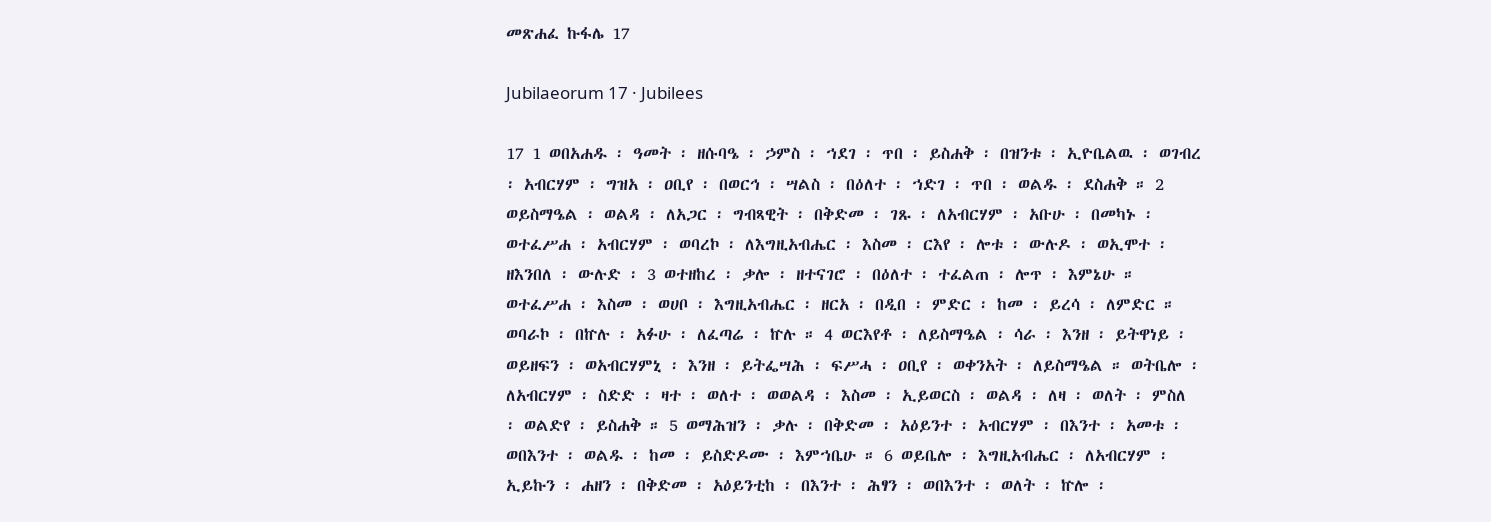መጽሐፈ ኩፋሌ 17

Jubilaeorum 17 · Jubilees

17 1 ወበአሐዱ ፡ ዓመት ፡ ዘሱባዔ ፡ ኃምስ ፡ ኀደገ ፡ ጥበ ፡ ይስሐቅ ፡ በዝንቱ ፡ ኢዮቤልዉ ፡ ወገብረ ፡ አብርሃም ፡ ግዝአ ፡ ዐቢየ ፡ በወርኅ ፡ ሣልስ ፡ በዕለተ ፡ ኀድገ ፡ ጥበ ፡ ወልዱ ፡ ደስሐቅ ። 2 ወይስማዔል ፡ ወልዳ ፡ ለአጋር ፡ ግብጻዊት ፡ በቅድመ ፡ ገጹ ፡ ለአብርሃም ፡ አቡሁ ፡ በመካኑ ፡ ወተፈሥሐ ፡ አብርሃም ፡ ወባረኮ ፡ ለእግዚአብሔር ፡ እስመ ፡ ርእየ ፡ ሎቱ ፡ ውሉዶ ፡ ወኢሞተ ፡ ዘእንበለ ፡ ውሉድ ፡ 3 ወተዘከረ ፡ ቃሎ ፡ ዘተናገሮ ፡ በዕለተ ፡ ተፈልጠ ፡ ሎጥ ፡ እምኔሁ ። ወተፈሥሐ ፡ እስመ ፡ ወሀቦ ፡ እግዚአብሔር ፡ ዘርአ ፡ በዲበ ፡ ምድር ፡ ከመ ፡ ይረሳ ፡ ለምድር ። ወባራኮ ፡ በኵሉ ፡ አፉሁ ፡ ለፈጣሬ ፡ ኵሉ ። 4 ወርእየቶ ፡ ለይስማዔል ፡ ሳራ ፡ እንዘ ፡ ይትዋነይ ፡ ወይዘፍን ፡ ወአብርሃምኒ ፡ እንዘ ፡ ይትፌሣሕ ፡ ፍሥሓ ፡ ዐቢየ ፡ ወቀንአት ፡ ለይስማዔል ። ወትቤሎ ፡ ለአብርሃም ፡ ስድድ ፡ ዛተ ፡ ወለተ ፡ ወወልዳ ፡ እስመ ፡ ኢይወርስ ፡ ወልዳ ፡ ለዛ ፡ ወለት ፡ ምስለ ፡ ወልድየ ፡ ይስሐቅ ። 5 ወማሕዝን ፡ ቃሉ ፡ በቅድመ ፡ አዕይንተ ፡ አብርሃም ፡ በእንተ ፡ አመቱ ፡ ወበእንተ ፡ ወልዱ ፡ ከመ ፡ ይስድዶሙ ፡ እምኀቤሁ ። 6 ወይቤሎ ፡ እግዚአብሔር ፡ ለአብርሃም ፡ ኢይኩን ፡ ሐዘን ፡ በቅድመ ፡ አዕይንቲከ ፡ በእንተ ፡ ሕፃን ፡ ወበእንተ ፡ ወለት ፡ ኵሎ ፡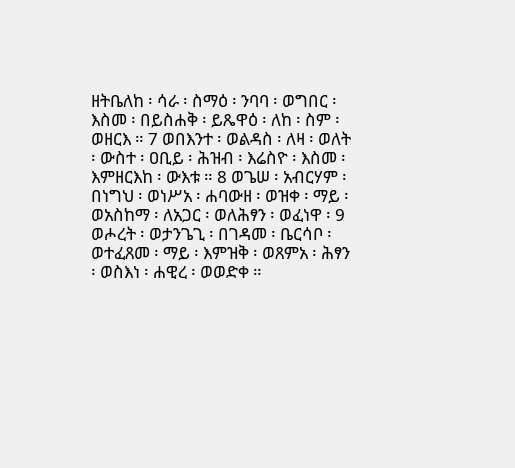ዘትቤለከ ፡ ሳራ ፡ ስማዕ ፡ ንባባ ፡ ወግበር ፡ እስመ ፡ በይስሐቅ ፡ ይጼዋዕ ፡ ለከ ፡ ስም ፡ ወዘርእ ። 7 ወበእንተ ፡ ወልዳስ ፡ ለዛ ፡ ወለት ፡ ውስተ ፡ ዐቢይ ፡ ሕዝብ ፡ እሬስዮ ፡ እስመ ፡ እምዘርእከ ፡ ውእቱ ። 8 ወጌሠ ፡ አብርሃም ፡ በነግህ ፡ ወነሥአ ፡ ሐባውዘ ፡ ወዝቀ ፡ ማይ ፡ ወአስከማ ፡ ለአጋር ፡ ወለሕፃን ፡ ወፈነዋ ፡ 9 ወሖረት ፡ ወታንጌጊ ፡ በገዳመ ፡ ቤርሳቦ ፡ ወተፈጸመ ፡ ማይ ፡ እምዝቅ ፡ ወጸምአ ፡ ሕፃን ፡ ወስእነ ፡ ሐዊረ ፡ ወወድቀ ።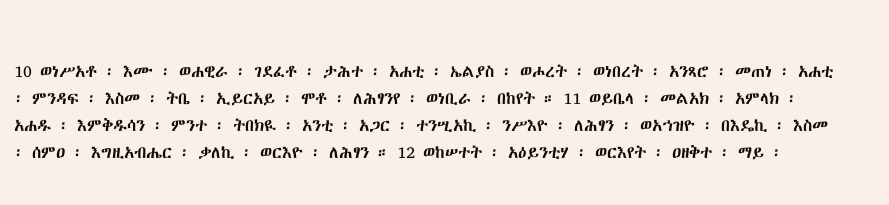10 ወነሥአቶ ፡ እሙ ፡ ወሐዊራ ፡ ገደፈቶ ፡ ታሕተ ፡ አሐቲ ፡ ኤልያስ ፡ ወሖረት ፡ ወነበረት ፡ አንጻሮ ፡ መጠነ ፡ አሐቲ ፡ ምንዳፍ ፡ እስመ ፡ ትቤ ፡ ኢይርአይ ፡ ሞቶ ፡ ለሕፃንየ ፡ ወነቢራ ፡ በከየት ። 11 ወይቤላ ፡ መልአክ ፡ አምላክ ፡ አሐዱ ፡ እምቅዱሳን ፡ ምንተ ፡ ትበክዪ ፡ አንቲ ፡ አጋር ፡ ተንሢአኪ ፡ ንሥእዮ ፡ ለሕፃን ፡ ወአኀዝዮ ፡ በእዴኪ ፡ እስመ ፡ ሰምዐ ፡ እግዚአብሔር ፡ ቃለኪ ፡ ወርእዮ ፡ ለሕፃን ። 12 ወከሠተት ፡ አዕይንቲሃ ፡ ወርእየት ፡ ዐዘቅተ ፡ ማይ ፡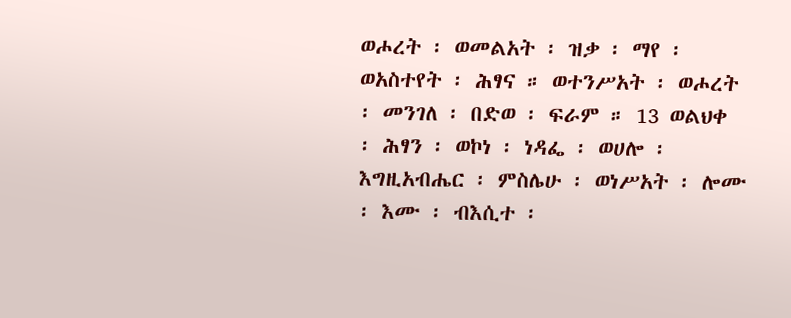ወሖረት ፡ ወመልአት ፡ ዝቃ ፡ ማየ ፡ ወአስተየት ፡ ሕፃና ። ወተንሥአት ፡ ወሖረት ፡ መንገለ ፡ በድወ ፡ ፍራም ። 13 ወልህቀ ፡ ሕፃን ፡ ወኮነ ፡ ነዳፌ ፡ ወሀሎ ፡ እግዚአብሔር ፡ ምስሌሁ ፡ ወነሥአት ፡ ሎሙ ፡ እሙ ፡ ብእሲተ ፡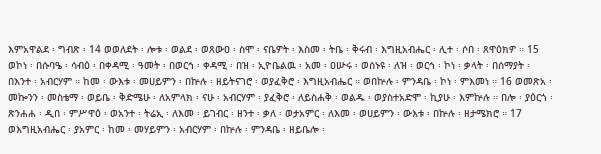እምአዋልደ ፡ ግብጽ ፡ 14 ወወለደት ፡ ሎቱ ፡ ወልደ ፡ ወጸውዐ ፡ ስሞ ፡ ናቤዎት ፡ እስመ ፡ ትቤ ፡ ቅሩብ ፡ እግዚአብሔር ፡ ሊተ ፡ ሶበ ፡ ጸዋዕክዎ ። 15 ወኮነ ፡ በሱባዔ ፡ ሳብዕ ፡ በቀዳሚ ፡ ዓመት ፡ በወርኅ ፡ ቀዳሚ ፡ በዝ ፡ ኢዮቤልዉ ፡ አመ ፡ ዐሡሩ ፡ ወሰኑዩ ፡ ለዝ ፡ ወርኅ ፡ ኮነ ፡ ቃላት ፡ በሰማያት ፡ በእንተ ፡ አብርሃም ። ከመ ፡ ውእቱ ፡ መሀይምን ፡ በኵሉ ፡ ዘይትናገሮ ፡ ወያፈቅሮ ፡ እግዚአብሔር ። ወበኵሉ ፡ ምንዳቤ ፡ ኮነ ፡ ምእመነ ። 16 ወመጽአ ፡ መኰንን ፡ መስቴማ ፡ ወይቤ ፡ ቅድሜሁ ፡ ለአምላክ ፡ ናሁ ፡ አብርሃም ፡ ያፈቅሮ ፡ ለይስሐቅ ፡ ወልዱ ፡ ወያስተአድሞ ፡ ኪያሁ ፡ እምኵሉ ። በሎ ፡ ያዕርጎ ፡ ጽንሐሐ ፡ ዲበ ፡ ምሥዋዕ ፡ ወአንተ ፡ ትሬኢ ፡ ለእመ ፡ ይገብር ፡ ዘንተ ፡ ቃለ ፡ ወታአምር ፡ ለእመ ፡ ወሀይምን ፡ ውእቱ ፡ በኵሉ ፡ ዘታሜክሮ ። 17 ወእግዚአብሔር ፡ ያአምር ፡ ከመ ፡ መሃይምን ፡ አብርሃም ፡ በኵሉ ፡ ምንዳቤ ፡ ዘይቤሎ ፡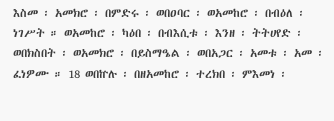እስመ ፡ አመክሮ ፡ በምድሩ ፡ ወበዐባር ፡ ወአመከሮ ፡ በብዕለ ፡ ነገሥት ። ወአመከሮ ፡ ካዕበ ፡ በብእሲቱ ፡ እንዘ ፡ ትትሀየድ ፡ ወበክስበት ፡ ወአመክሮ ፡ በይስማዔል ፡ ወበአጋር ፡ አመቱ ፡ አመ ፡ ፈነዎሙ ። 18 ወበኵሉ ፡ በዘአመከሮ ፡ ተረክበ ፡ ምእመነ ፡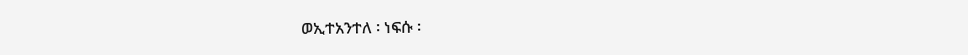ወኢተአንተለ ፡ ነፍሱ ፡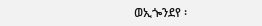ወኢጐንደየ ፡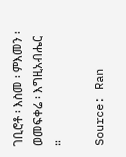ገቢሮቶ ፡ እስመ ፡ ምእመን ፡ ወመፍቀሬ ፡ እግዚአብሔር ።

Source: Ran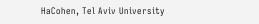HaCohen, Tel Aviv University